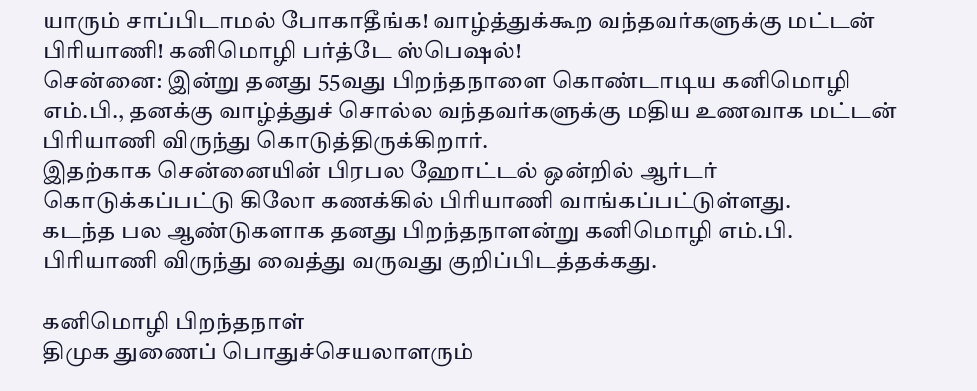யாரும் சாப்பிடாமல் போகாதீங்க! வாழ்த்துக்கூற வந்தவர்களுக்கு மட்டன் பிரியாணி! கனிமொழி பர்த்டே ஸ்பெஷல்!
சென்னை: இன்று தனது 55வது பிறந்தநாளை கொண்டாடிய கனிமொழி எம்.பி., தனக்கு வாழ்த்துச் சொல்ல வந்தவர்களுக்கு மதிய உணவாக மட்டன் பிரியாணி விருந்து கொடுத்திருக்கிறார்.
இதற்காக சென்னையின் பிரபல ஹோட்டல் ஒன்றில் ஆர்டர் கொடுக்கப்பட்டு கிலோ கணக்கில் பிரியாணி வாங்கப்பட்டுள்ளது.
கடந்த பல ஆண்டுகளாக தனது பிறந்தநாளன்று கனிமொழி எம்.பி. பிரியாணி விருந்து வைத்து வருவது குறிப்பிடத்தக்கது.

கனிமொழி பிறந்தநாள்
திமுக துணைப் பொதுச்செயலாளரும்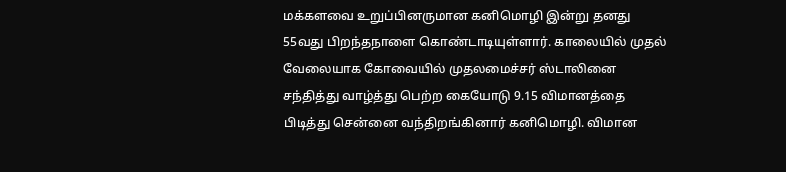மக்களவை உறுப்பினருமான கனிமொழி இன்று தனது 55வது பிறந்தநாளை கொண்டாடியுள்ளார். காலையில் முதல் வேலையாக கோவையில் முதலமைச்சர் ஸ்டாலினை சந்தித்து வாழ்த்து பெற்ற கையோடு 9.15 விமானத்தை பிடித்து சென்னை வந்திறங்கினார் கனிமொழி. விமான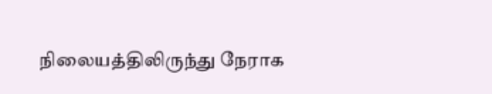நிலையத்திலிருந்து நேராக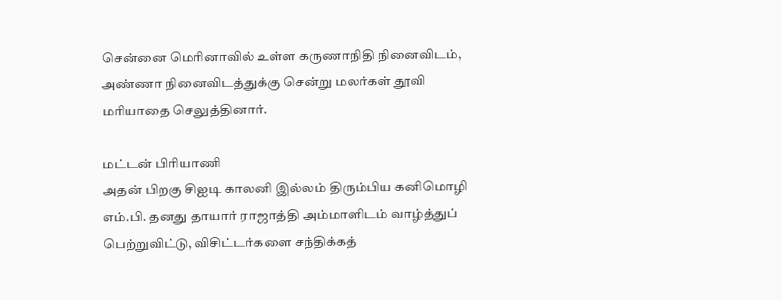சென்னை மெரினாவில் உள்ள கருணாநிதி நினைவிடம், அண்ணா நினைவிடத்துக்கு சென்று மலர்கள் தூவி மரியாதை செலுத்தினார்.

மட்டன் பிரியாணி
அதன் பிறகு சிஐடி காலனி இல்லம் திரும்பிய கனிமொழி எம்.பி. தனது தாயார் ராஜாத்தி அம்மாளிடம் வாழ்த்துப் பெற்றுவிட்டு, விசிட்டர்களை சந்திக்கத்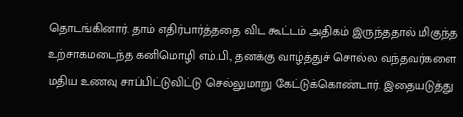தொடங்கினார். தாம் எதிர்பார்த்ததை விட கூட்டம் அதிகம் இருந்ததால் மிகுந்த உற்சாகமடைந்த கனிமொழி எம்.பி., தனக்கு வாழ்த்துச் சொல்ல வந்தவர்களை மதிய உணவு சாப்பிட்டுவிட்டு செல்லுமாறு கேட்டுக்கொண்டார். இதையடுத்து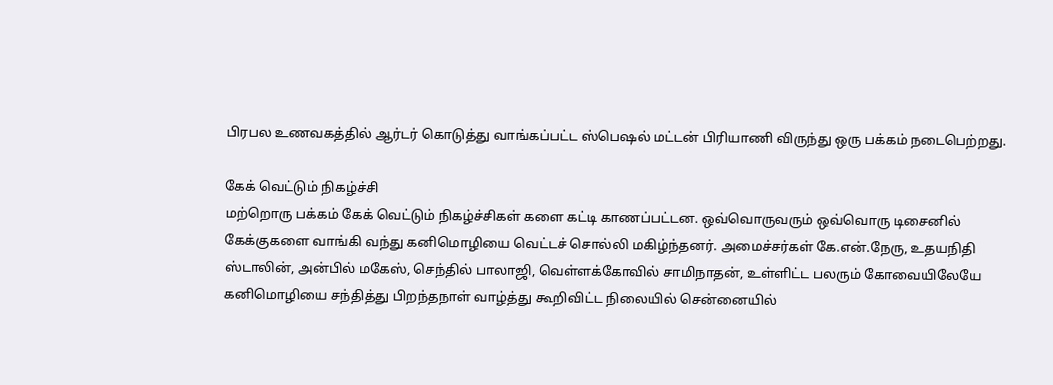பிரபல உணவகத்தில் ஆர்டர் கொடுத்து வாங்கப்பட்ட ஸ்பெஷல் மட்டன் பிரியாணி விருந்து ஒரு பக்கம் நடைபெற்றது.

கேக் வெட்டும் நிகழ்ச்சி
மற்றொரு பக்கம் கேக் வெட்டும் நிகழ்ச்சிகள் களை கட்டி காணப்பட்டன. ஒவ்வொருவரும் ஒவ்வொரு டிசைனில் கேக்குகளை வாங்கி வந்து கனிமொழியை வெட்டச் சொல்லி மகிழ்ந்தனர். அமைச்சர்கள் கே.என்.நேரு, உதயநிதி ஸ்டாலின், அன்பில் மகேஸ், செந்தில் பாலாஜி, வெள்ளக்கோவில் சாமிநாதன், உள்ளிட்ட பலரும் கோவையிலேயே கனிமொழியை சந்தித்து பிறந்தநாள் வாழ்த்து கூறிவிட்ட நிலையில் சென்னையில்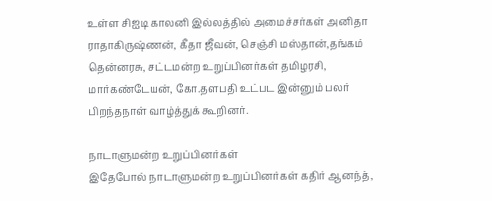உள்ள சிஐடி காலனி இல்லத்தில் அமைச்சர்கள் அனிதா ராதாகிருஷ்ணன், கீதா ஜீவன், செஞ்சி மஸ்தான்,தங்கம் தென்னரசு, சட்டமன்ற உறுப்பினர்கள் தமிழரசி, மார்கண்டேயன், கோ.தளபதி உட்பட இன்னும் பலர் பிறந்தநாள் வாழ்த்துக் கூறினர்.

நாடாளுமன்ற உறுப்பினர்கள்
இதேபோல் நாடாளுமன்ற உறுப்பினர்கள் கதிர் ஆனந்த்,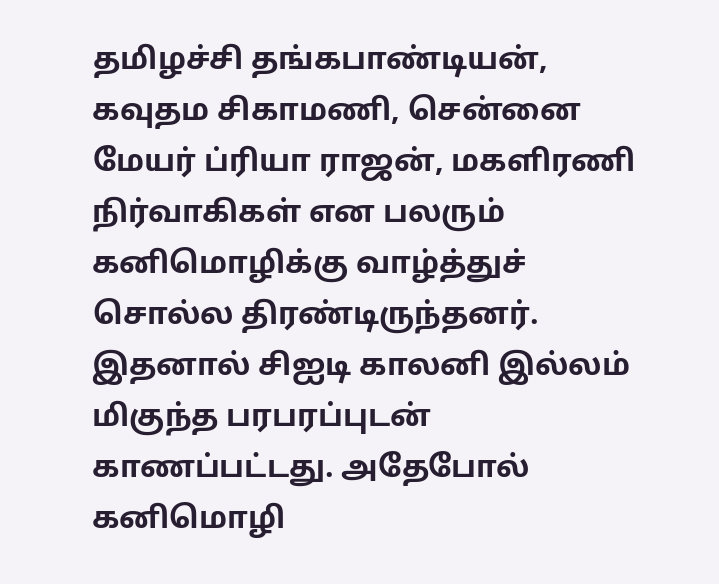தமிழச்சி தங்கபாண்டியன், கவுதம சிகாமணி, சென்னை மேயர் ப்ரியா ராஜன், மகளிரணி நிர்வாகிகள் என பலரும் கனிமொழிக்கு வாழ்த்துச் சொல்ல திரண்டிருந்தனர். இதனால் சிஐடி காலனி இல்லம் மிகுந்த பரபரப்புடன் காணப்பட்டது. அதேபோல் கனிமொழி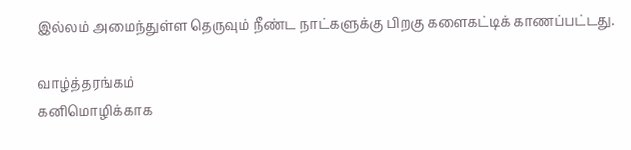இல்லம் அமைந்துள்ள தெருவும் நீண்ட நாட்களுக்கு பிறகு களைகட்டிக் காணப்பட்டது.

வாழ்த்தரங்கம்
கனிமொழிக்காக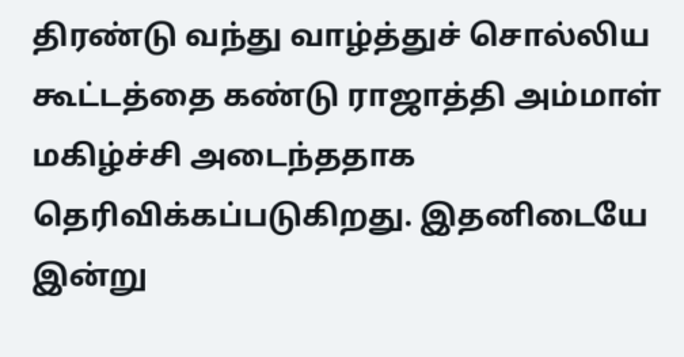திரண்டு வந்து வாழ்த்துச் சொல்லிய கூட்டத்தை கண்டு ராஜாத்தி அம்மாள் மகிழ்ச்சி அடைந்ததாக தெரிவிக்கப்படுகிறது. இதனிடையே இன்று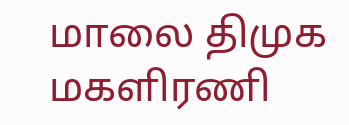மாலை திமுக மகளிரணி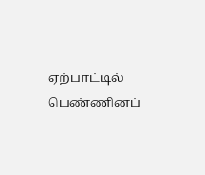ஏற்பாட்டில் பெண்ணினப்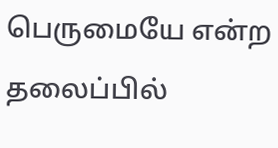பெருமையே என்ற தலைப்பில்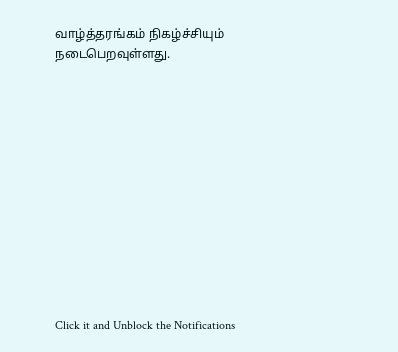வாழ்த்தரங்கம் நிகழ்ச்சியும் நடைபெறவுள்ளது.












Click it and Unblock the Notifications